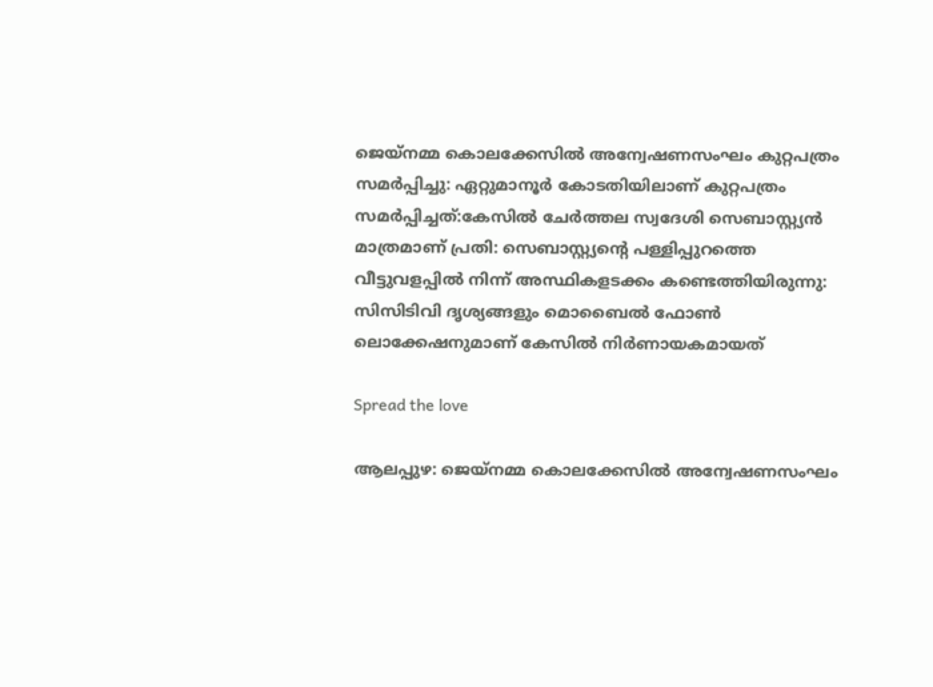ജെയ്നമ്മ കൊലക്കേസില്‍ അന്വേഷണസംഘം കുറ്റപത്രം സമർപ്പിച്ചു: ഏറ്റുമാനൂർ കോടതിയിലാണ് കുറ്റപത്രം സമർപ്പിച്ചത്:കേസില്‍ ചേർത്തല സ്വദേശി സെബാസ്റ്റ്യൻ മാത്രമാണ് പ്രതി: സെബാസ്റ്റ്യന്റെ പള്ളിപ്പുറത്തെ വീട്ടുവളപ്പില്‍ നിന്ന് അസ്ഥികളടക്കം കണ്ടെത്തിയിരുന്നു: സിസിടിവി ദൃശ്യങ്ങളും മൊബൈല്‍ ഫോണ്‍ ലൊക്കേഷനുമാണ് കേസില്‍ നിർണായകമായത്

Spread the love

ആലപ്പുഴ: ജെയ്നമ്മ കൊലക്കേസില്‍ അന്വേഷണസംഘം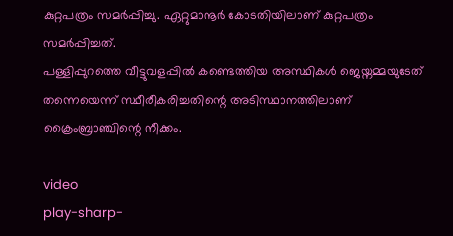കുറ്റപത്രം സമർപ്പിച്ചു. ഏറ്റുമാനൂർ കോടതിയിലാണ് കുറ്റപത്രം സമർപ്പിച്ചത്.
പള്ളിപ്പുറത്തെ വീട്ടുവളപ്പില്‍ കണ്ടെത്തിയ അസ്ഥികള്‍ ജെയ്നമ്മയുടേത് തന്നെയെന്ന് സ്ഥീരീകരിച്ചതിന്റെ അടിസ്ഥാനത്തിലാണ് ക്രൈംബ്രാഞ്ചിന്റെ നീക്കം.

video
play-sharp-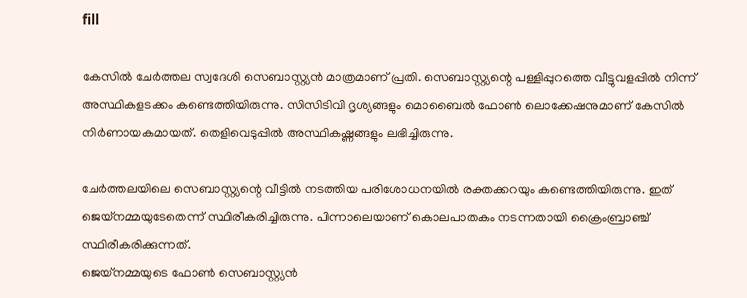fill

കേസില്‍ ചേർത്തല സ്വദേശി സെബാസ്റ്റ്യൻ മാത്രമാണ് പ്രതി. സെബാസ്റ്റ്യന്റെ പള്ളിപ്പുറത്തെ വീട്ടുവളപ്പില്‍ നിന്ന് അസ്ഥികളടക്കം കണ്ടെത്തിയിരുന്നു. സിസിടിവി ദൃശ്യങ്ങളും മൊബൈല്‍ ഫോണ്‍ ലൊക്കേഷനുമാണ് കേസില്‍ നിർണായകമായത്. തെളിവെടുപ്പില്‍ അസ്ഥികഷ്ണങ്ങളും ലഭിച്ചിരുന്നു.

ചേർത്തലയിലെ സെബാസ്റ്റ്യന്റെ വീട്ടില്‍ നടത്തിയ പരിശോധനയില്‍ രക്തക്കറയും കണ്ടെത്തിയിരുന്നു. ഇത് ജെയ്‌നമ്മയുടേതെന്ന് സ്ഥിരീകരിച്ചിരുന്നു. പിന്നാലെയാണ് കൊലപാതകം നടന്നതായി ക്രൈംബ്രാഞ്ച് സ്ഥിരീകരിക്കുന്നത്.
ജെയ്നമ്മയുടെ ഫോണ്‍ സെബാസ്റ്റ്യൻ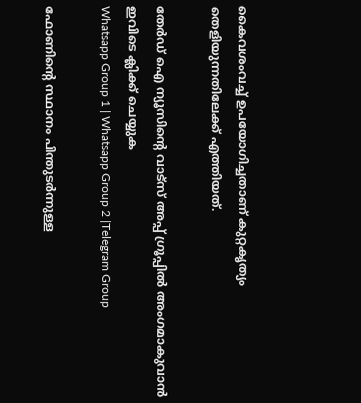കൈവശംവച്ച്‌ ഉപയോഗിച്ചതാണ് കുറ്റകൃത്യം തെളിയുന്നതിലേക്ക് എത്തിയത്.

തേർഡ് ഐ ന്യൂസിന്റെ വാട്സ് അപ്പ് ഗ്രൂപ്പിൽ അംഗമാകുവാൻ ഇവിടെ ക്ലിക്ക് ചെയ്യുക
Whatsapp Group 1 | Whatsapp Group 2 |Telegram Group

ഫോണിന്റെ സ്ഥാനം പിന്തുടർന്നുള്ള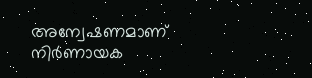അന്വേഷണമാണ് നിർണായക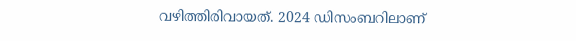വഴിത്തിരിവായത്. 2024 ഡിസംബറിലാണ്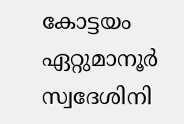കോട്ടയം ഏറ്റുമാനൂർ സ്വദേശിനി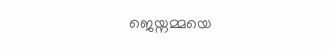ജെയ്നമ്മയെ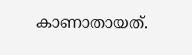കാണാതായത്.